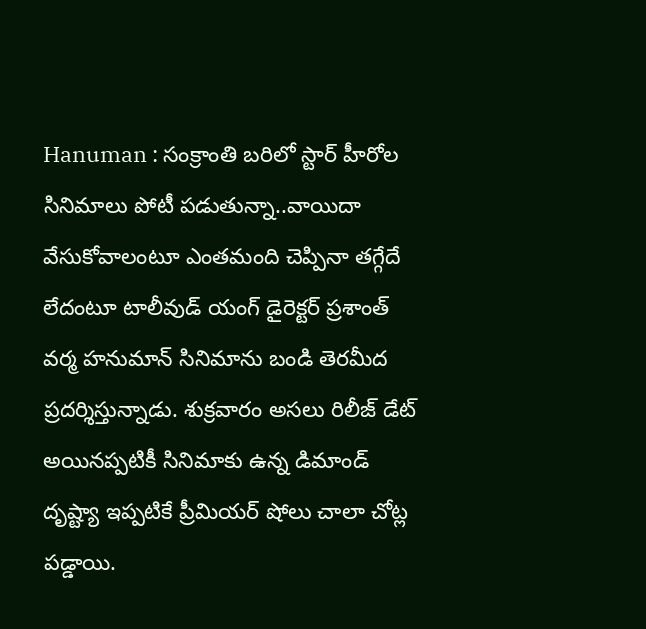Hanuman : సంక్రాంతి బరిలో స్టార్ హీరోల సినిమాలు పోటీ పడుతున్నా..వాయిదా వేసుకోవాలంటూ ఎంతమంది చెప్పినా తగ్గేదే లేదంటూ టాలీవుడ్ యంగ్ డైరెక్టర్ ప్రశాంత్ వర్మ హనుమాన్ సినిమాను బండి తెరమీద ప్రదర్శిస్తున్నాడు. శుక్రవారం అసలు రిలీజ్ డేట్ అయినప్పటికీ సినిమాకు ఉన్న డిమాండ్ దృష్ట్యా ఇప్పటికే ప్రీమియర్ షోలు చాలా చోట్ల పడ్డాయి.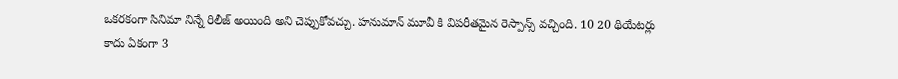ఒకరకంగా సినిమా నిన్నే రిలీజ్ అయింది అని చెప్పుకోవచ్చు. హనుమాన్ మూవీ కి విపరీతమైన రెస్పాన్స్ వచ్చింది. 10 20 థియేటర్లు కాదు ఏకంగా 3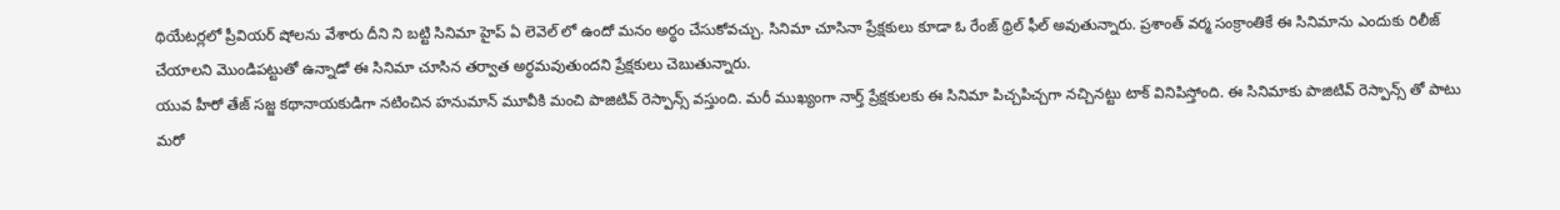థియేటర్లలో ప్రీవియర్ షోలను వేశారు దీని ని బట్టి సినిమా హైప్ ఏ లెవెల్ లో ఉందో మనం అర్థం చేసుకోవచ్చు. సినిమా చూసినా ప్రేక్షకులు కూడా ఓ రేంజ్ థ్రిల్ ఫీల్ అవుతున్నారు. ప్రశాంత్ వర్మ సంక్రాంతికే ఈ సినిమాను ఎందుకు రిలీజ్ చేయాలని మొండిపట్టుతో ఉన్నాడో ఈ సినిమా చూసిన తర్వాత అర్థమవుతుందని ప్రేక్షకులు చెబుతున్నారు.
యువ హీరో తేజ్ సజ్జ కథానాయకుడిగా నటించిన హనుమాన్ మూవీకి మంచి పాజిటివ్ రెస్పాన్స్ వస్తుంది. మరీ ముఖ్యంగా నార్త్ ప్రేక్షకులకు ఈ సినిమా పిచ్చపిచ్చగా నచ్చినట్టు టాక్ వినిపిస్తోంది. ఈ సినిమాకు పాజిటివ్ రెస్పాన్స్ తో పాటు మరో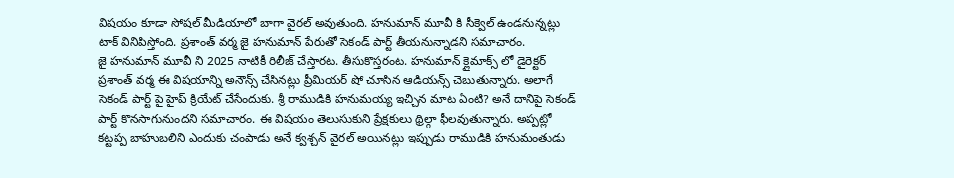విషయం కూడా సోషల్ మీడియాలో బాగా వైరల్ అవుతుంది. హనుమాన్ మూవీ కి సీక్వెల్ ఉండనున్నట్లు టాక్ వినిపిస్తోంది. ప్రశాంత్ వర్మ జై హనుమాన్ పేరుతో సెకండ్ పార్ట్ తీయనున్నాడని సమాచారం.
జై హనుమాన్ మూవీ ని 2025 నాటికీ రిలీజ్ చేస్తారట. తీసుకొస్తరంట. హనుమాన్ క్లైమాక్స్ లో డైరెక్టర్ ప్రశాంత్ వర్మ ఈ విషయాన్ని అనౌన్స్ చేసినట్లు ప్రీమియర్ షో చూసిన ఆడియన్స్ చెబుతున్నారు. అలాగే సెకండ్ పార్ట్ పై హైప్ క్రియేట్ చేసేందుకు. శ్రీ రాముడికి హనుమయ్య ఇచ్చిన మాట ఏంటి? అనే దానిపై సెకండ్ పార్ట్ కొనసాగునుందని సమాచారం. ఈ విషయం తెలుసుకుని ప్రేక్షకులు థ్రిల్గా ఫీలవుతున్నారు. అప్పట్లో కట్టప్ప బాహుబలిని ఎందుకు చంపాడు అనే క్వశ్చన్ వైరల్ అయినట్లు ఇప్పుడు రాముడికి హనుమంతుడు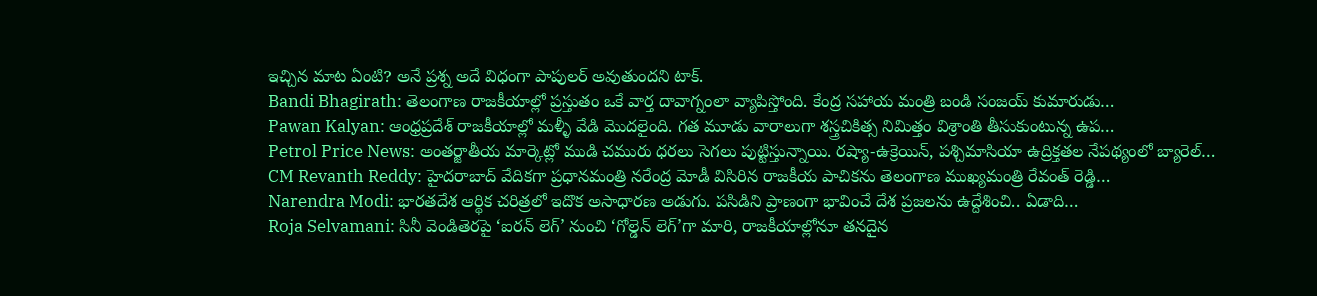ఇచ్చిన మాట ఏంటి? అనే ప్రశ్న అదే విధంగా పాపులర్ అవుతుందని టాక్.
Bandi Bhagirath: తెలంగాణ రాజకీయాల్లో ప్రస్తుతం ఒకే వార్త దావాగ్నంలా వ్యాపిస్తోంది. కేంద్ర సహాయ మంత్రి బండి సంజయ్ కుమారుడు…
Pawan Kalyan: ఆంధ్రప్రదేశ్ రాజకీయాల్లో మళ్ళీ వేడి మొదలైంది. గత మూడు వారాలుగా శస్త్రచికిత్స నిమిత్తం విశ్రాంతి తీసుకుంటున్న ఉప…
Petrol Price News: అంతర్జాతీయ మార్కెట్లో ముడి చమురు ధరలు సెగలు పుట్టిస్తున్నాయి. రష్యా-ఉక్రెయిన్, పశ్చిమాసియా ఉద్రిక్తతల నేపథ్యంలో బ్యారెల్…
CM Revanth Reddy: హైదరాబాద్ వేదికగా ప్రధానమంత్రి నరేంద్ర మోడీ విసిరిన రాజకీయ పాచికను తెలంగాణ ముఖ్యమంత్రి రేవంత్ రెడ్డి…
Narendra Modi: భారతదేశ ఆర్థిక చరిత్రలో ఇదొక అసాధారణ అడుగు. పసిడిని ప్రాణంగా భావించే దేశ ప్రజలను ఉద్దేశించి.. ఏడాది…
Roja Selvamani: సినీ వెండితెరపై ‘ఐరన్ లెగ్’ నుంచి ‘గోల్డెన్ లెగ్’గా మారి, రాజకీయాల్లోనూ తనదైన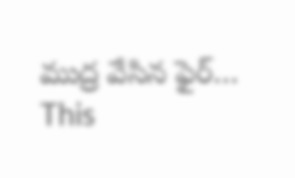ముద్ర వేసిన ఫైర్…
This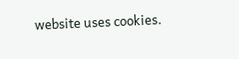website uses cookies.